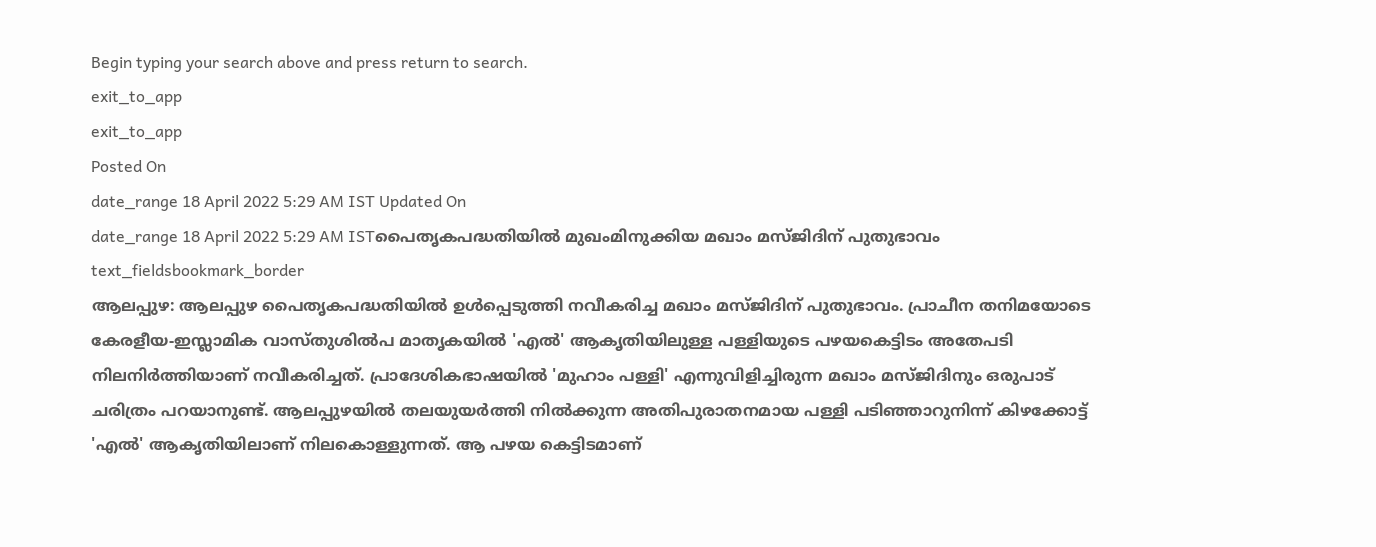Begin typing your search above and press return to search.
exit_to_app
exit_to_app
Posted On
date_range 18 April 2022 5:29 AM IST Updated On
date_range 18 April 2022 5:29 AM ISTപൈതൃകപദ്ധതിയിൽ മുഖംമിനുക്കിയ മഖാം മസ്ജിദിന് പുതുഭാവം
text_fieldsbookmark_border
ആലപ്പുഴ: ആലപ്പുഴ പൈതൃകപദ്ധതിയിൽ ഉൾപ്പെടുത്തി നവീകരിച്ച മഖാം മസ്ജിദിന് പുതുഭാവം. പ്രാചീന തനിമയോടെ കേരളീയ-ഇസ്ലാമിക വാസ്തുശിൽപ മാതൃകയിൽ 'എൽ' ആകൃതിയിലുള്ള പള്ളിയുടെ പഴയകെട്ടിടം അതേപടി നിലനിർത്തിയാണ് നവീകരിച്ചത്. പ്രാദേശികഭാഷയിൽ 'മുഹാം പള്ളി' എന്നുവിളിച്ചിരുന്ന മഖാം മസ്ജിദിനും ഒരുപാട് ചരിത്രം പറയാനുണ്ട്. ആലപ്പുഴയിൽ തലയുയർത്തി നിൽക്കുന്ന അതിപുരാതനമായ പള്ളി പടിഞ്ഞാറുനിന്ന് കിഴക്കോട്ട് 'എൽ' ആകൃതിയിലാണ് നിലകൊള്ളുന്നത്. ആ പഴയ കെട്ടിടമാണ്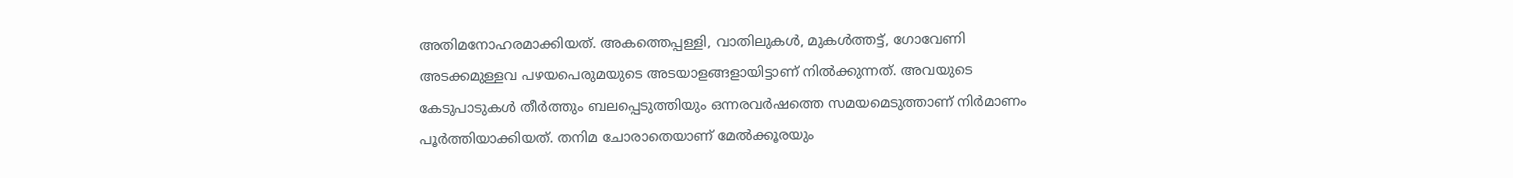അതിമനോഹരമാക്കിയത്. അകത്തെപ്പള്ളി, വാതിലുകൾ, മുകൾത്തട്ട്, ഗോവേണി അടക്കമുള്ളവ പഴയപെരുമയുടെ അടയാളങ്ങളായിട്ടാണ് നിൽക്കുന്നത്. അവയുടെ കേടുപാടുകൾ തീർത്തും ബലപ്പെടുത്തിയും ഒന്നരവർഷത്തെ സമയമെടുത്താണ് നിർമാണം പൂർത്തിയാക്കിയത്. തനിമ ചോരാതെയാണ് മേൽക്കൂരയും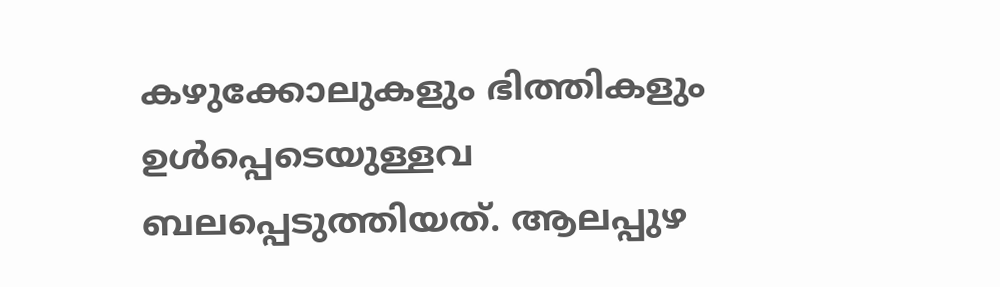കഴുക്കോലുകളും ഭിത്തികളും ഉൾപ്പെടെയുള്ളവ ബലപ്പെടുത്തിയത്. ആലപ്പുഴ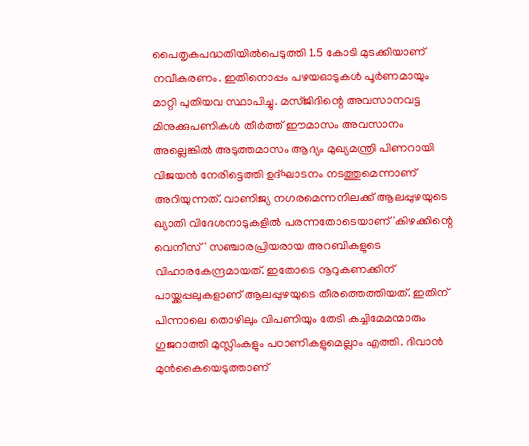പൈതൃകപദ്ധതിയിൽപെടുത്തി 1.5 കോടി മുടക്കിയാണ് നവീകരണം. ഇതിനൊപ്പം പഴയഓടുകൾ പൂർണമായും മാറ്റി പുതിയവ സ്ഥാപിച്ചു. മസ്ജിദിന്റെ അവസാനവട്ട മിനുക്കുപണികൾ തീർത്ത് ഈമാസം അവസാനം അല്ലെങ്കിൽ അടുത്തമാസം ആദ്യം മുഖ്യമന്ത്രി പിണറായി വിജയൻ നേരിട്ടെത്തി ഉദ്ഘാടനം നടത്തുമെന്നാണ് അറിയുന്നത്. വാണിജ്യ നഗരമെന്നനിലക്ക് ആലപ്പുഴയുടെ ഖ്യാതി വിദേശനാടുകളിൽ പരന്നതോടെയാണ് 'കിഴക്കിന്റെ വെനീസ്' സഞ്ചാരപ്രിയരായ അറബികളുടെ വിഹാരകേന്ദ്രമായത്. ഇതോടെ നൂറുകണക്കിന് പായ്ക്കപ്പലുകളാണ് ആലപ്പുഴയുടെ തീരത്തെത്തിയത്. ഇതിന് പിന്നാലെ തൊഴിലും വിപണിയും തേടി കച്ചിമേമന്മാരും ഗുജറാത്തി മുസ്ലിംകളും പഠാണികളുമെല്ലാം എത്തി. ദിവാൻ മുൻകൈയെടുത്താണ്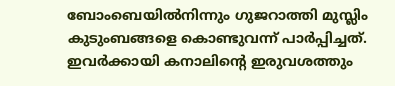ബോംബെയിൽനിന്നും ഗുജറാത്തി മുസ്ലിം കുടുംബങ്ങളെ കൊണ്ടുവന്ന് പാർപ്പിച്ചത്. ഇവർക്കായി കനാലിന്റെ ഇരുവശത്തും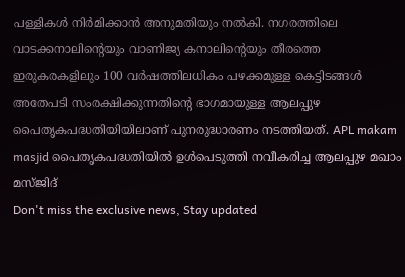പള്ളികൾ നിർമിക്കാൻ അനുമതിയും നൽകി. നഗരത്തിലെ വാടക്കനാലിന്റെയും വാണിജ്യ കനാലിന്റെയും തീരത്തെ ഇരുകരകളിലും 100 വർഷത്തിലധികം പഴക്കമുള്ള കെട്ടിടങ്ങൾ അതേപടി സംരക്ഷിക്കുന്നതിന്റെ ഭാഗമായുള്ള ആലപ്പുഴ പൈതൃകപദ്ധതിയിയിലാണ് പുനരുദ്ധാരണം നടത്തിയത്. APL makam masjid പൈതൃകപദ്ധതിയിൽ ഉൾപെടുത്തി നവീകരിച്ച ആലപ്പുഴ മഖാം മസ്ജിദ്
Don't miss the exclusive news, Stay updated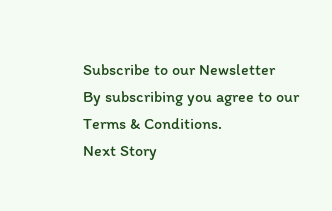Subscribe to our Newsletter
By subscribing you agree to our Terms & Conditions.
Next Story